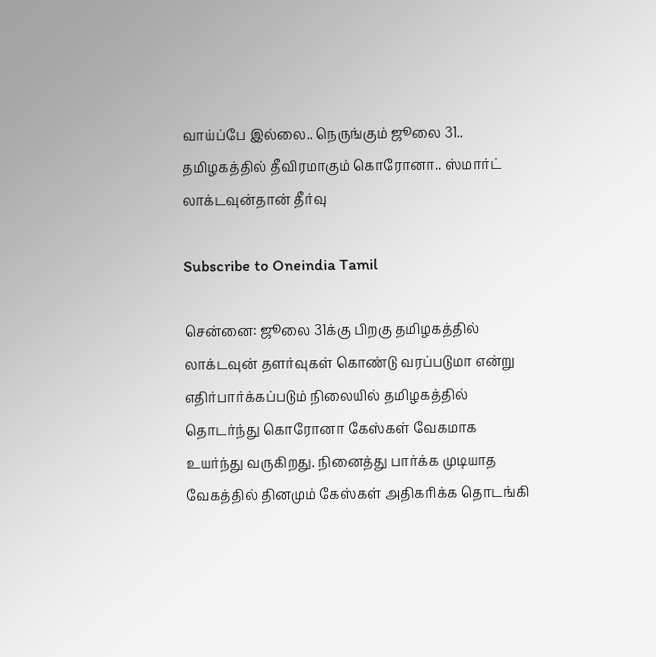வாய்ப்பே இல்லை.. நெருங்கும் ஜூலை 31.. தமிழகத்தில் தீவிரமாகும் கொரோனா.. ஸ்மார்ட் லாக்டவுன்தான் தீர்வு

Subscribe to Oneindia Tamil

சென்னை: ஜூலை 31க்கு பிறகு தமிழகத்தில் லாக்டவுன் தளர்வுகள் கொண்டு வரப்படுமா என்று எதிர்பார்க்கப்படும் நிலையில் தமிழகத்தில் தொடர்ந்து கொரோனா கேஸ்கள் வேகமாக உயர்ந்து வருகிறது. நினைத்து பார்க்க முடியாத வேகத்தில் தினமும் கேஸ்கள் அதிகரிக்க தொடங்கி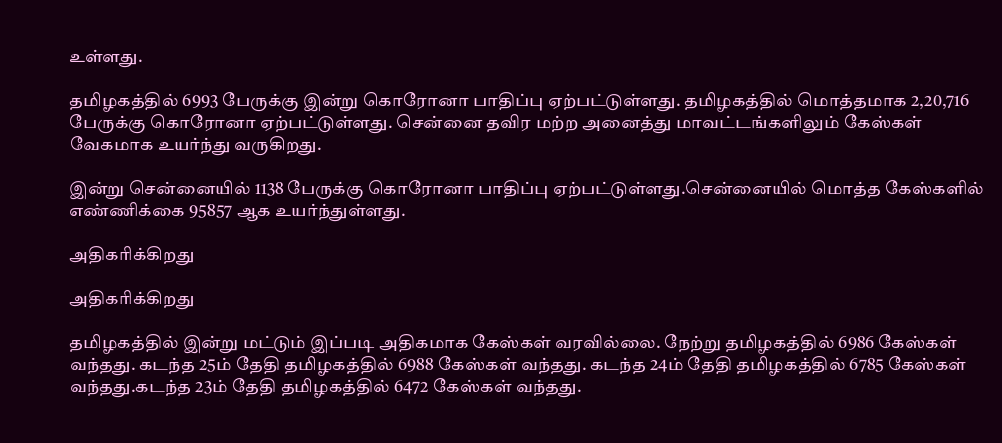உள்ளது.

தமிழகத்தில் 6993 பேருக்கு இன்று கொரோனா பாதிப்பு ஏற்பட்டுள்ளது. தமிழகத்தில் மொத்தமாக 2,20,716 பேருக்கு கொரோனா ஏற்பட்டுள்ளது. சென்னை தவிர மற்ற அனைத்து மாவட்டங்களிலும் கேஸ்கள் வேகமாக உயர்ந்து வருகிறது.

இன்று சென்னையில் 1138 பேருக்கு கொரோனா பாதிப்பு ஏற்பட்டுள்ளது.சென்னையில் மொத்த கேஸ்களில் எண்ணிக்கை 95857 ஆக உயர்ந்துள்ளது.

அதிகரிக்கிறது

அதிகரிக்கிறது

தமிழகத்தில் இன்று மட்டும் இப்படி அதிகமாக கேஸ்கள் வரவில்லை. நேற்று தமிழகத்தில் 6986 கேஸ்கள் வந்தது. கடந்த 25ம் தேதி தமிழகத்தில் 6988 கேஸ்கள் வந்தது. கடந்த 24ம் தேதி தமிழகத்தில் 6785 கேஸ்கள் வந்தது.கடந்த 23ம் தேதி தமிழகத்தில் 6472 கேஸ்கள் வந்தது.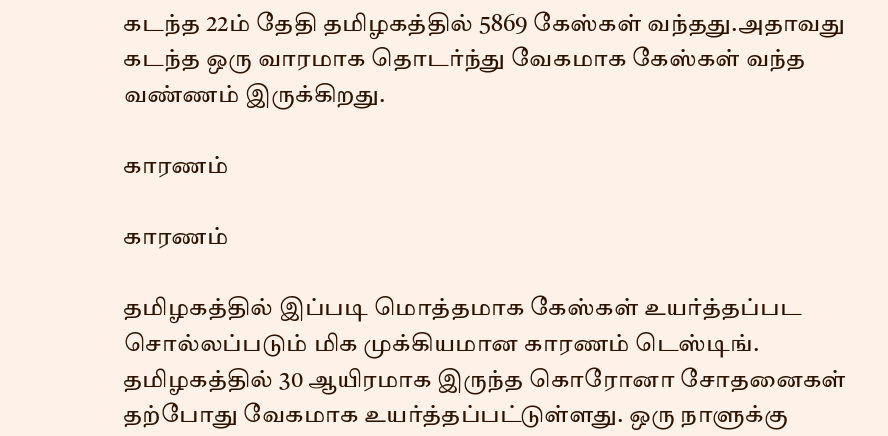கடந்த 22ம் தேதி தமிழகத்தில் 5869 கேஸ்கள் வந்தது.அதாவது கடந்த ஒரு வாரமாக தொடர்ந்து வேகமாக கேஸ்கள் வந்த வண்ணம் இருக்கிறது.

காரணம்

காரணம்

தமிழகத்தில் இப்படி மொத்தமாக கேஸ்கள் உயர்த்தப்பட சொல்லப்படும் மிக முக்கியமான காரணம் டெஸ்டிங். தமிழகத்தில் 30 ஆயிரமாக இருந்த கொரோனா சோதனைகள் தற்போது வேகமாக உயர்த்தப்பட்டுள்ளது. ஒரு நாளுக்கு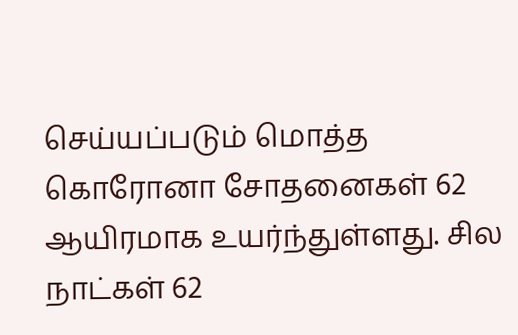செய்யப்படும் மொத்த கொரோனா சோதனைகள் 62 ஆயிரமாக உயர்ந்துள்ளது. சில நாட்கள் 62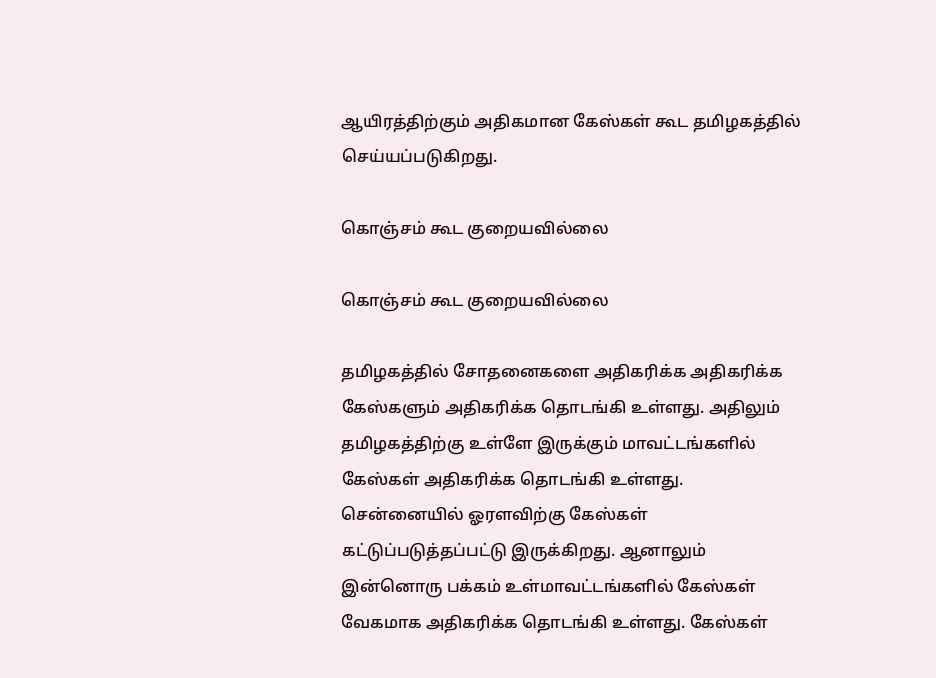ஆயிரத்திற்கும் அதிகமான கேஸ்கள் கூட தமிழகத்தில் செய்யப்படுகிறது.

கொஞ்சம் கூட குறையவில்லை

கொஞ்சம் கூட குறையவில்லை

தமிழகத்தில் சோதனைகளை அதிகரிக்க அதிகரிக்க கேஸ்களும் அதிகரிக்க தொடங்கி உள்ளது. அதிலும் தமிழகத்திற்கு உள்ளே இருக்கும் மாவட்டங்களில் கேஸ்கள் அதிகரிக்க தொடங்கி உள்ளது. சென்னையில் ஓரளவிற்கு கேஸ்கள் கட்டுப்படுத்தப்பட்டு இருக்கிறது. ஆனாலும் இன்னொரு பக்கம் உள்மாவட்டங்களில் கேஸ்கள் வேகமாக அதிகரிக்க தொடங்கி உள்ளது. கேஸ்கள்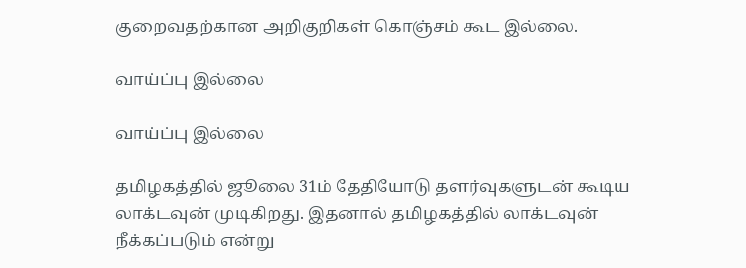குறைவதற்கான அறிகுறிகள் கொஞ்சம் கூட இல்லை.

வாய்ப்பு இல்லை

வாய்ப்பு இல்லை

தமிழகத்தில் ஜூலை 31ம் தேதியோடு தளர்வுகளுடன் கூடிய லாக்டவுன் முடிகிறது. இதனால் தமிழகத்தில் லாக்டவுன் நீக்கப்படும் என்று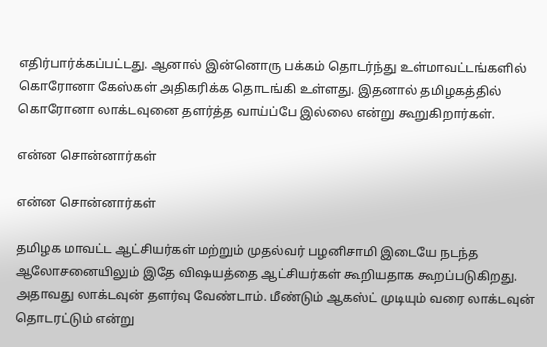எதிர்பார்க்கப்பட்டது. ஆனால் இன்னொரு பக்கம் தொடர்ந்து உள்மாவட்டங்களில் கொரோனா கேஸ்கள் அதிகரிக்க தொடங்கி உள்ளது. இதனால் தமிழகத்தில் கொரோனா லாக்டவுனை தளர்த்த வாய்ப்பே இல்லை என்று கூறுகிறார்கள்.

என்ன சொன்னார்கள்

என்ன சொன்னார்கள்

தமிழக மாவட்ட ஆட்சியர்கள் மற்றும் முதல்வர் பழனிசாமி இடையே நடந்த ஆலோசனையிலும் இதே விஷயத்தை ஆட்சியர்கள் கூறியதாக கூறப்படுகிறது. அதாவது லாக்டவுன் தளர்வு வேண்டாம். மீண்டும் ஆகஸ்ட் முடியும் வரை லாக்டவுன் தொடரட்டும் என்று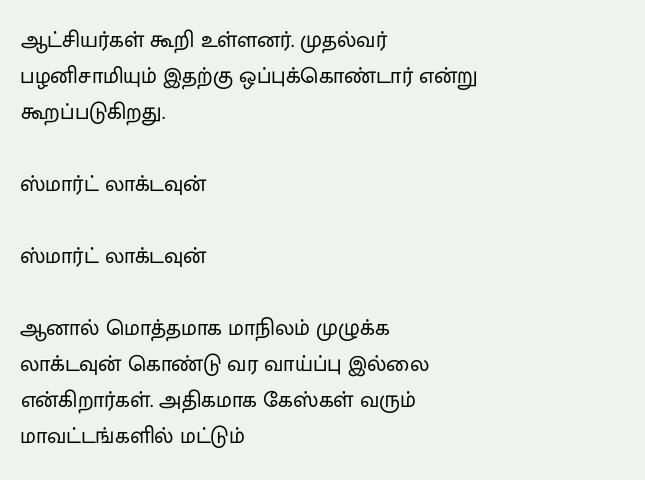ஆட்சியர்கள் கூறி உள்ளனர். முதல்வர் பழனிசாமியும் இதற்கு ஒப்புக்கொண்டார் என்று கூறப்படுகிறது.

ஸ்மார்ட் லாக்டவுன்

ஸ்மார்ட் லாக்டவுன்

ஆனால் மொத்தமாக மாநிலம் முழுக்க லாக்டவுன் கொண்டு வர வாய்ப்பு இல்லை என்கிறார்கள். அதிகமாக கேஸ்கள் வரும் மாவட்டங்களில் மட்டும்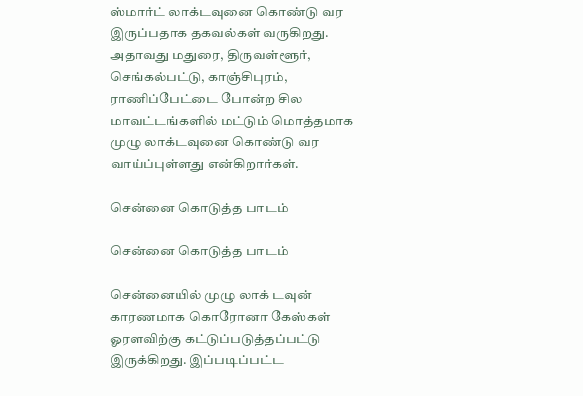ஸ்மார்ட் லாக்டவுனை கொண்டு வர இருப்பதாக தகவல்கள் வருகிறது. அதாவது மதுரை, திருவள்ளூர், செங்கல்பட்டு, காஞ்சிபுரம், ராணிப்பேட்டை போன்ற சில மாவட்டங்களில் மட்டும் மொத்தமாக முழு லாக்டவுனை கொண்டு வர வாய்ப்புள்ளது என்கிறார்கள்.

சென்னை கொடுத்த பாடம்

சென்னை கொடுத்த பாடம்

சென்னையில் முழு லாக் டவுன் காரணமாக கொரோனா கேஸ்கள் ஓரளவிற்கு கட்டுப்படுத்தப்பட்டு இருக்கிறது. இப்படிப்பட்ட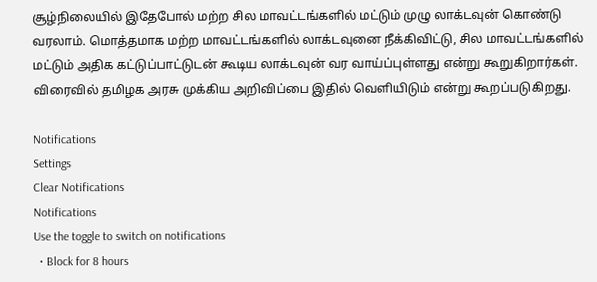சூழ்நிலையில் இதேபோல் மற்ற சில மாவட்டங்களில் மட்டும் முழு லாக்டவுன் கொண்டு வரலாம். மொத்தமாக மற்ற மாவட்டங்களில் லாக்டவுனை நீக்கிவிட்டு, சில மாவட்டங்களில் மட்டும் அதிக கட்டுப்பாட்டுடன் கூடிய லாக்டவுன் வர வாய்ப்புள்ளது என்று கூறுகிறார்கள். விரைவில் தமிழக அரசு முக்கிய அறிவிப்பை இதில் வெளியிடும் என்று கூறப்படுகிறது.

Notifications
Settings
Clear Notifications
Notifications
Use the toggle to switch on notifications
  • Block for 8 hours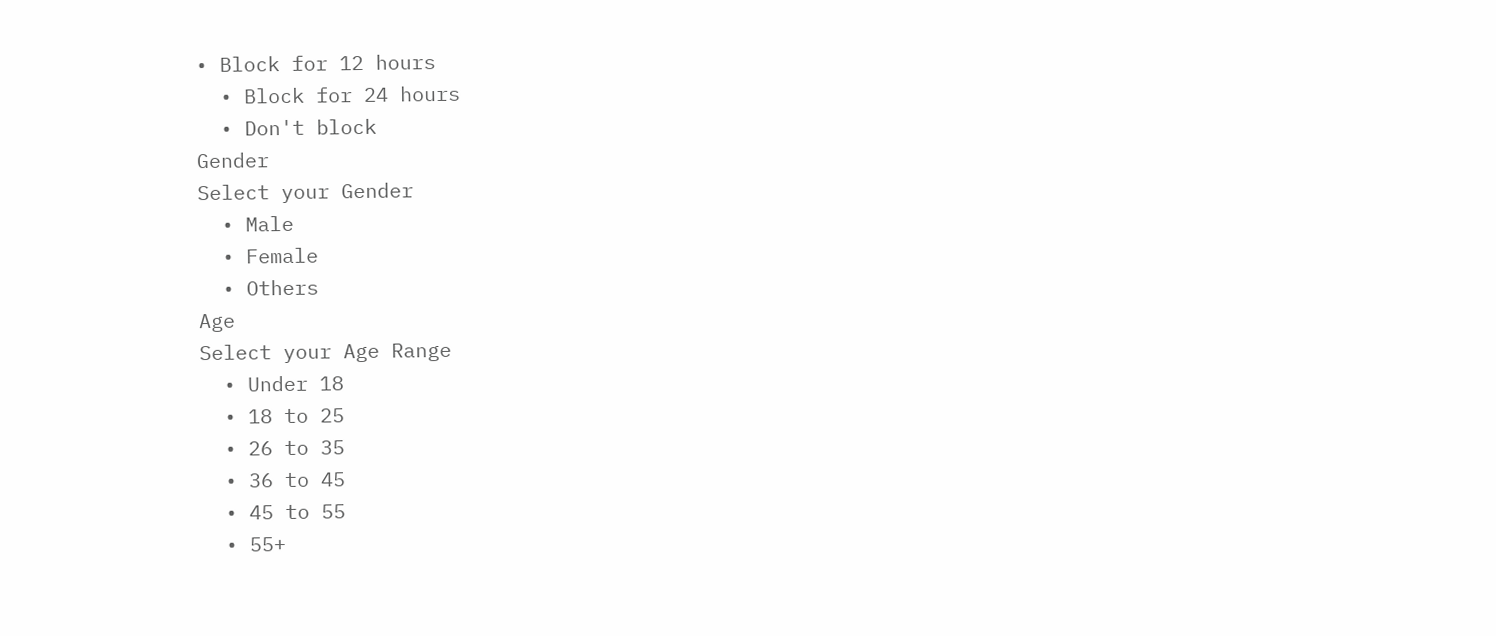• Block for 12 hours
  • Block for 24 hours
  • Don't block
Gender
Select your Gender
  • Male
  • Female
  • Others
Age
Select your Age Range
  • Under 18
  • 18 to 25
  • 26 to 35
  • 36 to 45
  • 45 to 55
  • 55+